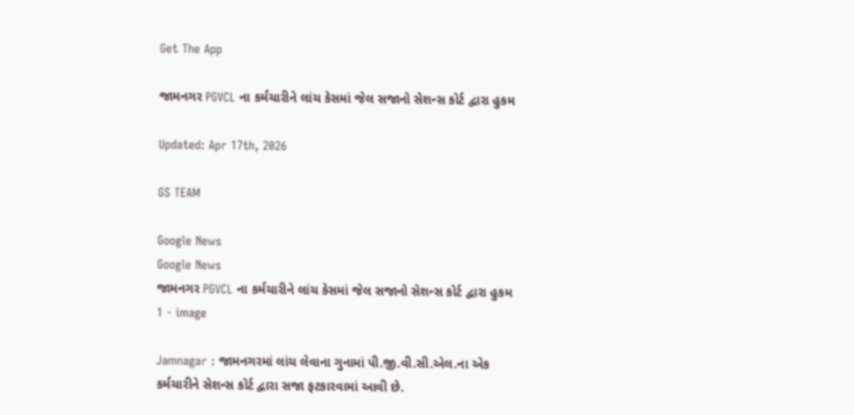Get The App

જામનગર PGVCL ના કર્મચારીને લાંચ કેસમાં જેલ સજાનો સેશન્સ કોર્ટ દ્વારા હુકમ

Updated: Apr 17th, 2026

GS TEAM

Google News
Google News
જામનગર PGVCL ના કર્મચારીને લાંચ કેસમાં જેલ સજાનો સેશન્સ કોર્ટ દ્વારા હુકમ 1 - image

Jamnagar : જામનગરમાં લાંચ લેવાના ગુનામાં પી.જી.વી.સી.એલ.ના એક કર્મચારીને સેશન્સ કોર્ટ દ્વારા સજા ફટકારવામાં આવી છે.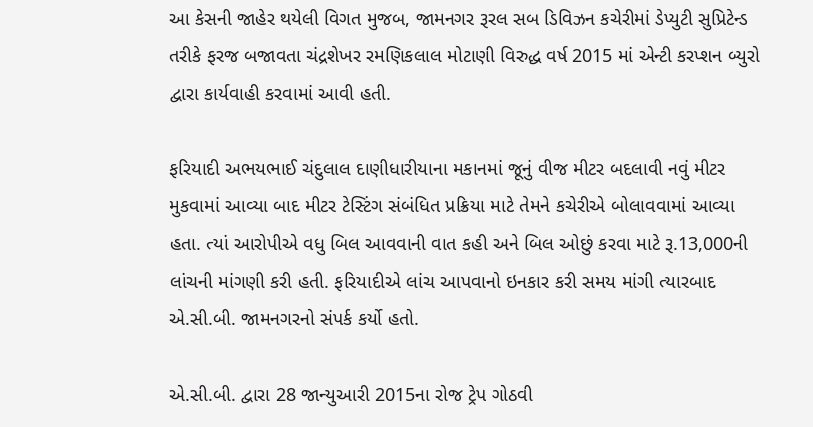આ કેસની જાહેર થયેલી વિગત મુજબ, જામનગર રૂરલ સબ ડિવિઝન કચેરીમાં ડેપ્યુટી સુપ્રિટેન્ડ તરીકે ફરજ બજાવતા ચંદ્રશેખર રમણિકલાલ મોટાણી વિરુદ્ધ વર્ષ 2015 માં એન્ટી કરપ્શન બ્યુરો  દ્વારા કાર્યવાહી કરવામાં આવી હતી.

ફરિયાદી અભયભાઈ ચંદુલાલ દાણીધારીયાના મકાનમાં જૂનું વીજ મીટર બદલાવી નવું મીટર મુકવામાં આવ્યા બાદ મીટર ટેસ્ટિંગ સંબંધિત પ્રક્રિયા માટે તેમને કચેરીએ બોલાવવામાં આવ્યા હતા. ત્યાં આરોપીએ વધુ બિલ આવવાની વાત કહી અને બિલ ઓછું કરવા માટે રૂ.13,000ની લાંચની માંગણી કરી હતી. ફરિયાદીએ લાંચ આપવાનો ઇનકાર કરી સમય માંગી ત્યારબાદ એ.સી.બી. જામનગરનો સંપર્ક કર્યો હતો.

એ.સી.બી. દ્વારા 28 જાન્યુઆરી 2015ના રોજ ટ્રેપ ગોઠવી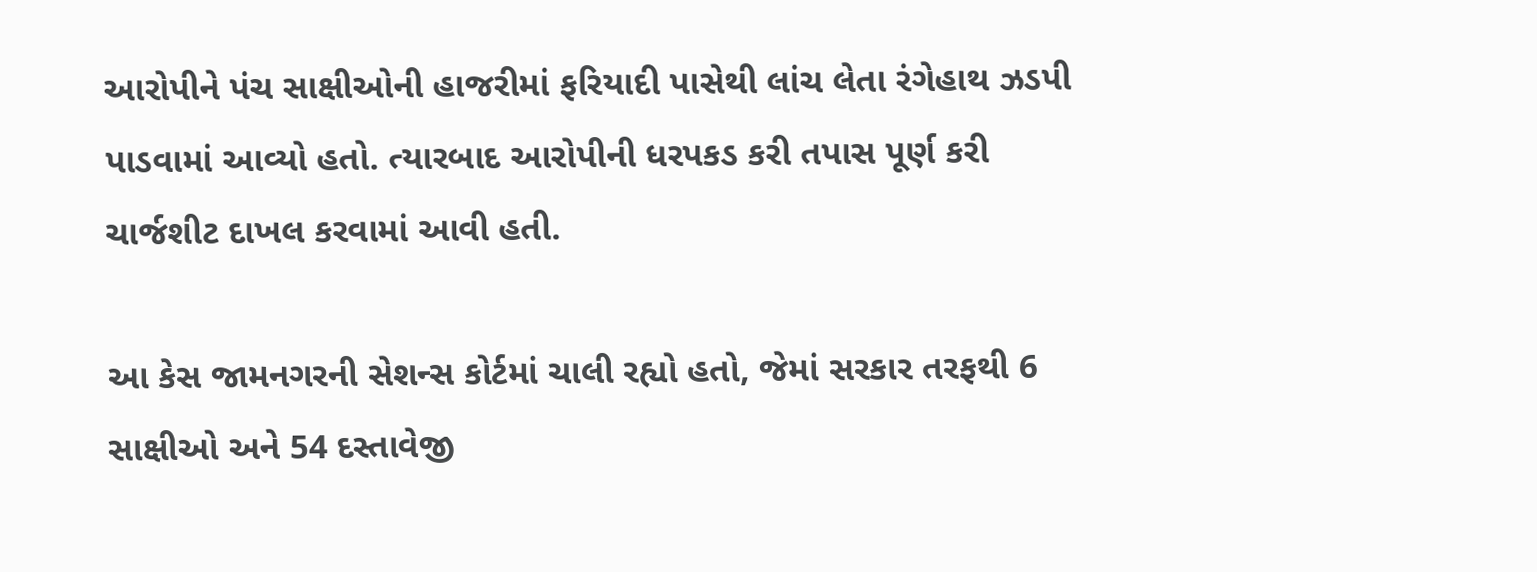આરોપીને પંચ સાક્ષીઓની હાજરીમાં ફરિયાદી પાસેથી લાંચ લેતા રંગેહાથ ઝડપી પાડવામાં આવ્યો હતો. ત્યારબાદ આરોપીની ધરપકડ કરી તપાસ પૂર્ણ કરી ચાર્જશીટ દાખલ કરવામાં આવી હતી.

આ કેસ જામનગરની સેશન્સ કોર્ટમાં ચાલી રહ્યો હતો, જેમાં સરકાર તરફથી 6 સાક્ષીઓ અને 54 દસ્તાવેજી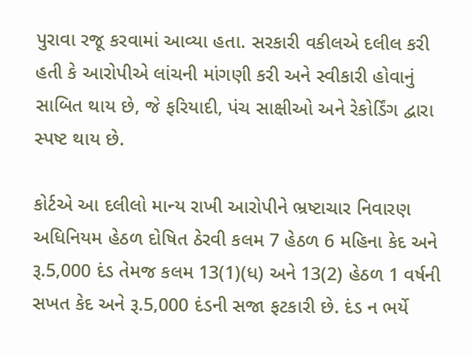પુરાવા રજૂ કરવામાં આવ્યા હતા. સરકારી વકીલએ દલીલ કરી હતી કે આરોપીએ લાંચની માંગણી કરી અને સ્વીકારી હોવાનું સાબિત થાય છે, જે ફરિયાદી, પંચ સાક્ષીઓ અને રેકોર્ડિંગ દ્વારા સ્પષ્ટ થાય છે.

કોર્ટએ આ દલીલો માન્ય રાખી આરોપીને ભ્રષ્ટાચાર નિવારણ અધિનિયમ હેઠળ દોષિત ઠેરવી કલમ 7 હેઠળ 6 મહિના કેદ અને રૂ.5,000 દંડ તેમજ કલમ 13(1)(ધ) અને 13(2) હેઠળ 1 વર્ષની સખત કેદ અને રૂ.5,000 દંડની સજા ફટકારી છે. દંડ ન ભર્યે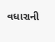વધારાની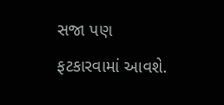સજા પણ ફટકારવામાં આવશે.